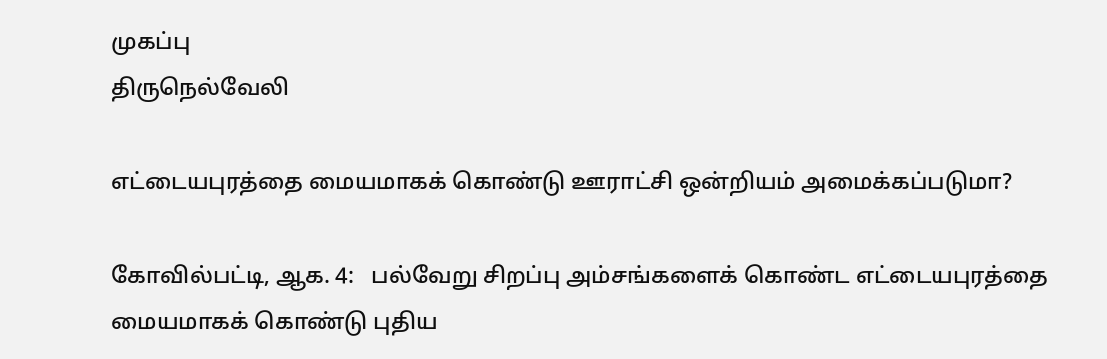முகப்பு
திருநெல்வேலி

எட்டையபுரத்தை மையமாகக் கொண்டு ஊராட்சி ஒன்றியம் அமைக்கப்படுமா?

கோவில்பட்டி, ஆக. 4:   பல்வேறு சிறப்பு அம்சங்களைக் கொண்ட எட்டையபுரத்தை மையமாகக் கொண்டு புதிய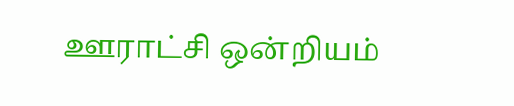ஊராட்சி ஒன்றியம்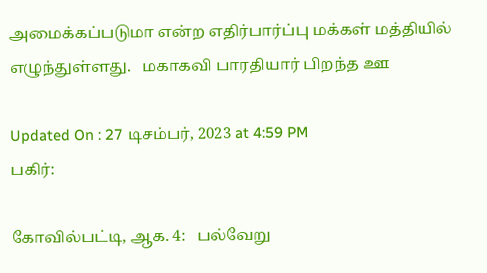அமைக்கப்படுமா என்ற எதிர்பார்ப்பு மக்கள் மத்தியில் எழுந்துள்ளது.   மகாகவி பாரதியார் பிறந்த ஊ

Updated On : 27 டிசம்பர், 2023 at 4:59 PM
பகிர்:

கோவில்பட்டி, ஆக. 4:   பல்வேறு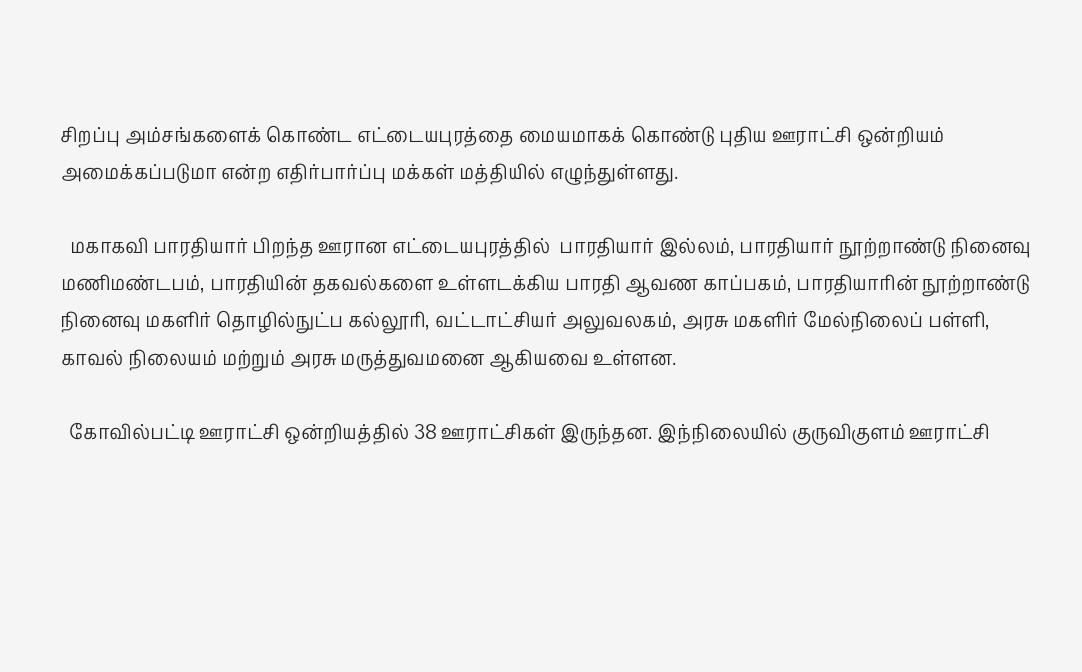சிறப்பு அம்சங்களைக் கொண்ட எட்டையபுரத்தை மையமாகக் கொண்டு புதிய ஊராட்சி ஒன்றியம் அமைக்கப்படுமா என்ற எதிர்பார்ப்பு மக்கள் மத்தியில் எழுந்துள்ளது.

  மகாகவி பாரதியார் பிறந்த ஊரான எட்டையபுரத்தில்  பாரதியார் இல்லம், பாரதியார் நூற்றாண்டு நினைவு மணிமண்டபம், பாரதியின் தகவல்களை உள்ளடக்கிய பாரதி ஆவண காப்பகம், பாரதியாரின் நூற்றாண்டு நினைவு மகளிர் தொழில்நுட்ப கல்லூரி, வட்டாட்சியர் அலுவலகம், அரசு மகளிர் மேல்நிலைப் பள்ளி, காவல் நிலையம் மற்றும் அரசு மருத்துவமனை ஆகியவை உள்ளன.

  கோவில்பட்டி ஊராட்சி ஒன்றியத்தில் 38 ஊராட்சிகள் இருந்தன. இந்நிலையில் குருவிகுளம் ஊராட்சி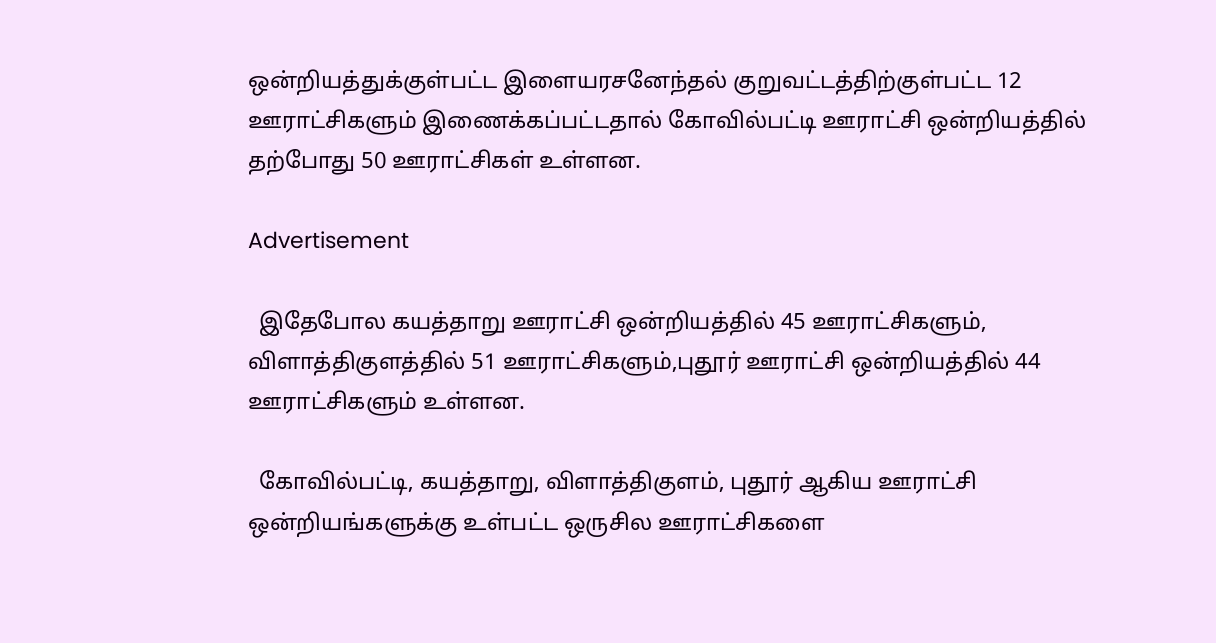ஒன்றியத்துக்குள்பட்ட இளையரசனேந்தல் குறுவட்டத்திற்குள்பட்ட 12 ஊராட்சிகளும் இணைக்கப்பட்டதால் கோவில்பட்டி ஊராட்சி ஒன்றியத்தில் தற்போது 50 ஊராட்சிகள் உள்ளன.

Advertisement

  இதேபோல கயத்தாறு ஊராட்சி ஒன்றியத்தில் 45 ஊராட்சிகளும், விளாத்திகுளத்தில் 51 ஊராட்சிகளும்,புதூர் ஊராட்சி ஒன்றியத்தில் 44 ஊராட்சிகளும் உள்ளன.

  கோவில்பட்டி, கயத்தாறு, விளாத்திகுளம், புதூர் ஆகிய ஊராட்சி ஒன்றியங்களுக்கு உள்பட்ட ஒருசில ஊராட்சிகளை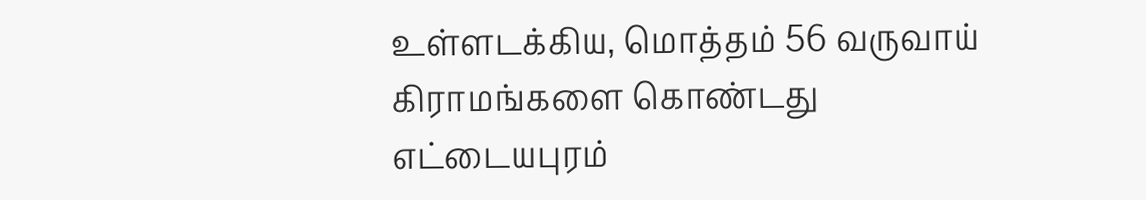உள்ளடக்கிய, மொத்தம் 56 வருவாய் கிராமங்களை கொண்டது எட்டையபுரம்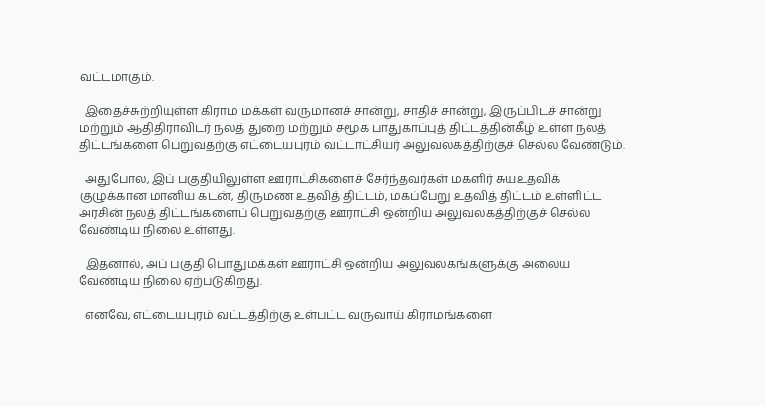வட்டமாகும்.

  இதைச்சுற்றியுள்ள கிராம மக்கள் வருமானச் சான்று, சாதிச் சான்று, இருப்பிடச் சான்று மற்றும் ஆதிதிராவிடர் நலத் துறை மற்றும் சமூக பாதுகாப்புத் திட்டத்தின்கீழ் உள்ள நலத் திட்டங்களை பெறுவதற்கு எட்டையபுரம் வட்டாட்சியர் அலுவலகத்திற்குச் செல்ல வேண்டும்.

  அதுபோல, இப் பகுதியிலுள்ள ஊராட்சிகளைச் சேர்ந்தவர்கள் மகளிர் சுயஉதவிக் குழுக்கான மானிய கடன், திருமண உதவித் திட்டம், மகப்பேறு உதவித் திட்டம் உள்ளிட்ட அரசின் நலத் திட்டங்களைப் பெறுவதற்கு ஊராட்சி ஒன்றிய அலுவலகத்திற்குச் செல்ல வேண்டிய நிலை உள்ளது.

  இதனால், அப் பகுதி பொதுமக்கள் ஊராட்சி ஒன்றிய அலுவலகங்களுக்கு அலைய வேண்டிய நிலை ஏற்படுகிறது.

  எனவே, எட்டையபுரம் வட்டத்திற்கு உள்பட்ட வருவாய் கிராமங்களை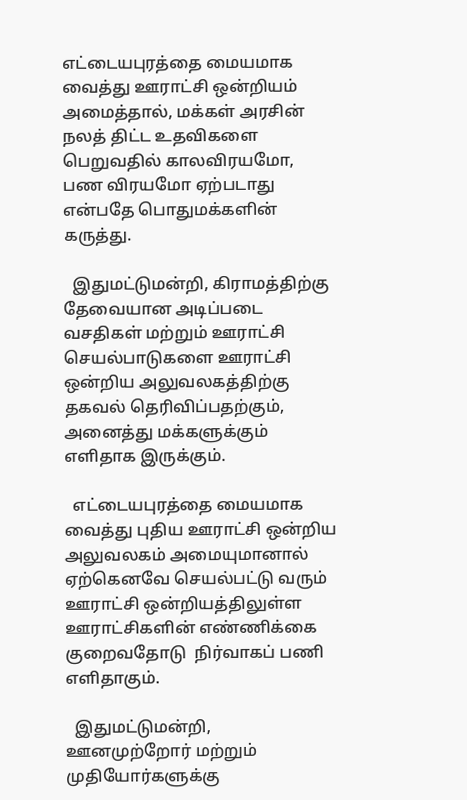எட்டையபுரத்தை மையமாக வைத்து ஊராட்சி ஒன்றியம் அமைத்தால், மக்கள் அரசின் நலத் திட்ட உதவிகளை பெறுவதில் காலவிரயமோ, பண விரயமோ ஏற்படாது என்பதே பொதுமக்களின் கருத்து.

  இதுமட்டுமன்றி, கிராமத்திற்கு தேவையான அடிப்படை வசதிகள் மற்றும் ஊராட்சி செயல்பாடுகளை ஊராட்சி ஒன்றிய அலுவலகத்திற்கு தகவல் தெரிவிப்பதற்கும், அனைத்து மக்களுக்கும் எளிதாக இருக்கும்.

  எட்டையபுரத்தை மையமாக வைத்து புதிய ஊராட்சி ஒன்றிய அலுவலகம் அமையுமானால் ஏற்கெனவே செயல்பட்டு வரும் ஊராட்சி ஒன்றியத்திலுள்ள  ஊராட்சிகளின் எண்ணிக்கை குறைவதோடு  நிர்வாகப் பணி எளிதாகும்.

  இதுமட்டுமன்றி,  ஊனமுற்றோர் மற்றும் முதியோர்களுக்கு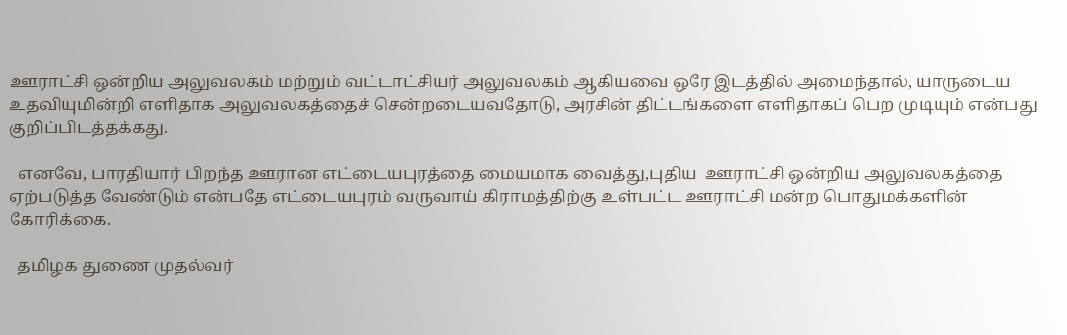ஊராட்சி ஒன்றிய அலுவலகம் மற்றும் வட்டாட்சியர் அலுவலகம் ஆகியவை ஒரே இடத்தில் அமைந்தால், யாருடைய உதவியுமின்றி எளிதாக அலுவலகத்தைச் சென்றடையவதோடு, அரசின் திட்டங்களை எளிதாகப் பெற முடியும் என்பது குறிப்பிடத்தக்கது.

  எனவே, பாரதியார் பிறந்த ஊரான எட்டையபுரத்தை மையமாக வைத்து,புதிய  ஊராட்சி ஒன்றிய அலுவலகத்தை  ஏற்படுத்த வேண்டும் என்பதே எட்டையபுரம் வருவாய் கிராமத்திற்கு உள்பட்ட ஊராட்சி மன்ற பொதுமக்களின் கோரிக்கை.

  தமிழக துணை முதல்வர்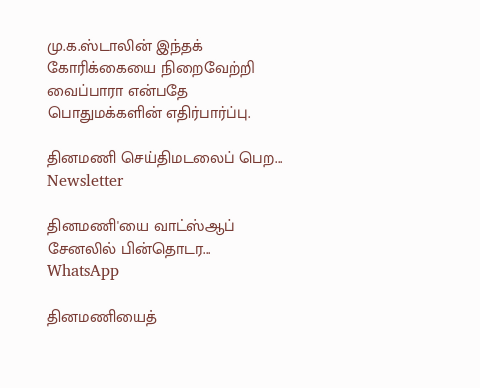மு.க.ஸ்டாலின் இந்தக் கோரிக்கையை நிறைவேற்றி வைப்பாரா என்பதே பொதுமக்களின் எதிர்பார்ப்பு.

தினமணி செய்திமடலைப் பெற... Newsletter

தினமணி'யை வாட்ஸ்ஆப் சேனலில் பின்தொடர... WhatsApp

தினமணியைத்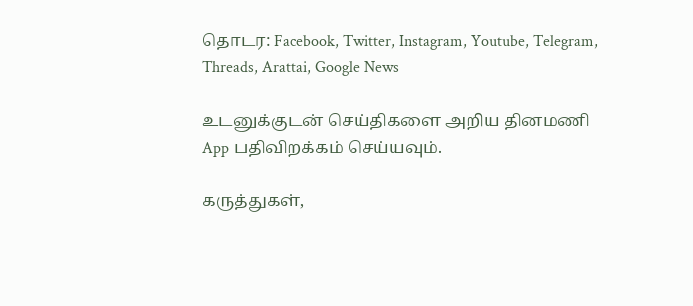தொடர: Facebook, Twitter, Instagram, Youtube, Telegram, Threads, Arattai, Google News

உடனுக்குடன் செய்திகளை அறிய தினமணி App பதிவிறக்கம் செய்யவும்.

கருத்துகள்,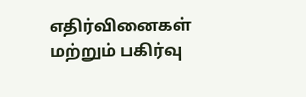எதிர்வினைகள் மற்றும் பகிர்வு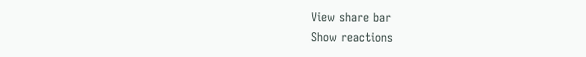View share bar
Show reactions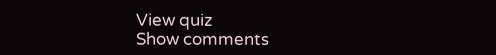View quiz
Show comments